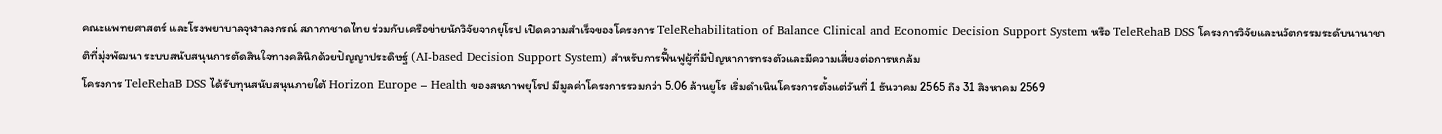คณะแพทยศาสตร์ และโรงพยาบาลจุฬาลงกรณ์ สภากาชาดไทย ร่วมกับเครือข่ายนักวิจัยจากยุโรป เปิดความสำเร็จของโครงการ TeleRehabilitation of Balance Clinical and Economic Decision Support System หรือ TeleRehaB DSS โครงการวิจัยและนวัตกรรมระดับนานาชาติที่มุ่งพัฒนา ระบบสนับสนุนการตัดสินใจทางคลินิกด้วยปัญญาประดิษฐ์ (AI-based Decision Support System) สำหรับการฟื้นฟูผู้ที่มีปัญหาการทรงตัวและมีความเสี่ยงต่อการหกล้ม
โครงการ TeleRehaB DSS ได้รับทุนสนับสนุนภายใต้ Horizon Europe – Health ของสหภาพยุโรป มีมูลค่าโครงการรวมกว่า 5.06 ล้านยูโร เริ่มดำเนินโครงการตั้งแต่วันที่ 1 ธันวาคม 2565 ถึง 31 สิงหาคม 2569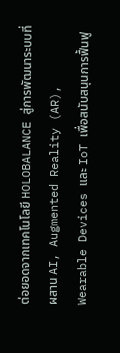ต่อยอดจากเทคโนโลยี HOLOBALANCE สู่การพัฒนาระบบที่ผสาน AI, Augmented Reality (AR), Wearable Devices และ IoT เพื่อสนับสนุนการฟื้นฟู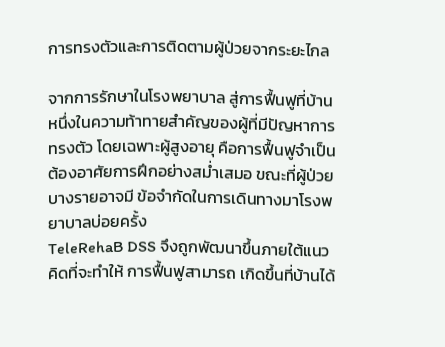การทรงตัวและการติดตามผู้ป่วยจากระยะไกล

จากการรักษาในโรงพยาบาล สู่การฟื้นฟูที่บ้าน
หนึ่งในความท้าทายสำคัญของผู้ที่มีปัญหาการทรงตัว โดยเฉพาะผู้สูงอายุ คือการฟื้นฟูจำเป็นต้องอาศัยการฝึกอย่างสม่ำเสมอ ขณะที่ผู้ป่วยบางรายอาจมี ข้อจำกัดในการเดินทางมาโรงพยาบาลบ่อยครั้ง
TeleRehaB DSS จึงถูกพัฒนาขึ้นภายใต้แนวคิดที่จะทำให้ การฟื้นฟูสามารถ เกิดขึ้นที่บ้านได้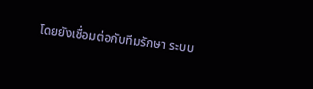โดยยังเชื่อมต่อกับทีมรักษา ระบบ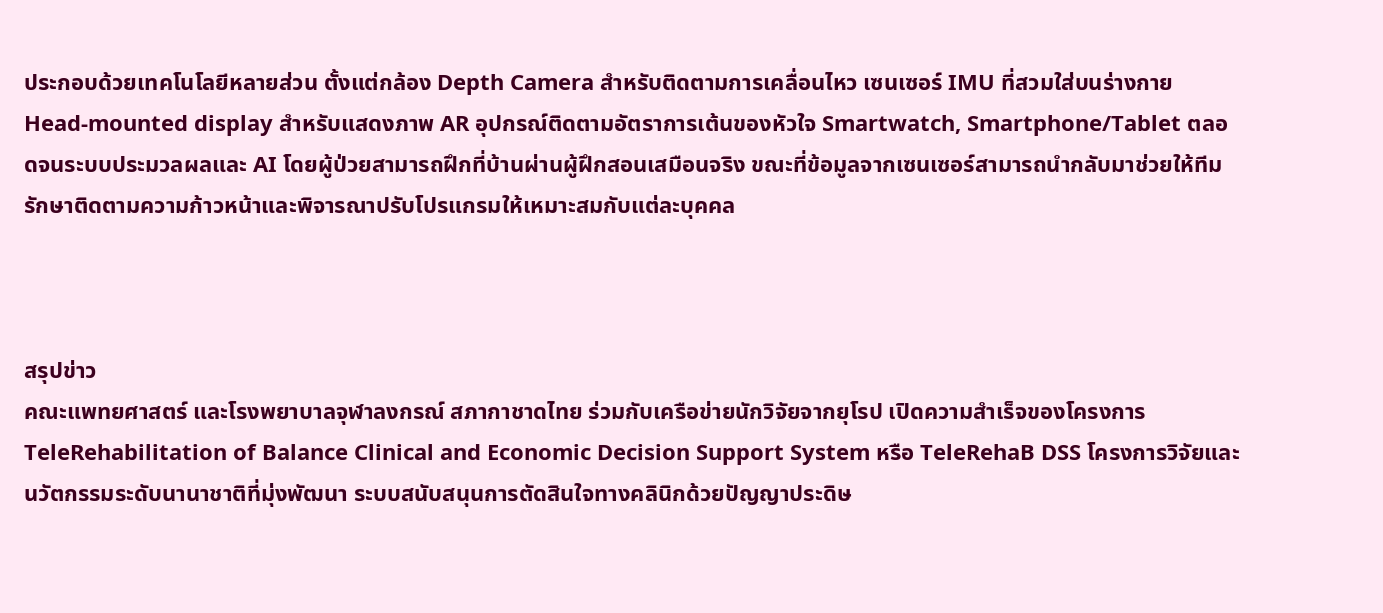ประกอบด้วยเทคโนโลยีหลายส่วน ตั้งแต่กล้อง Depth Camera สำหรับติดตามการเคลื่อนไหว เซนเซอร์ IMU ที่สวมใส่บนร่างกาย Head-mounted display สำหรับแสดงภาพ AR อุปกรณ์ติดตามอัตราการเต้นของหัวใจ Smartwatch, Smartphone/Tablet ตลอดจนระบบประมวลผลและ AI โดยผู้ป่วยสามารถฝึกที่บ้านผ่านผู้ฝึกสอนเสมือนจริง ขณะที่ข้อมูลจากเซนเซอร์สามารถนำกลับมาช่วยให้ทีมรักษาติดตามความก้าวหน้าและพิจารณาปรับโปรแกรมให้เหมาะสมกับแต่ละบุคคล



สรุปข่าว
คณะแพทยศาสตร์ และโรงพยาบาลจุฬาลงกรณ์ สภากาชาดไทย ร่วมกับเครือข่ายนักวิจัยจากยุโรป เปิดความสำเร็จของโครงการ TeleRehabilitation of Balance Clinical and Economic Decision Support System หรือ TeleRehaB DSS โครงการวิจัยและนวัตกรรมระดับนานาชาติที่มุ่งพัฒนา ระบบสนับสนุนการตัดสินใจทางคลินิกด้วยปัญญาประดิษ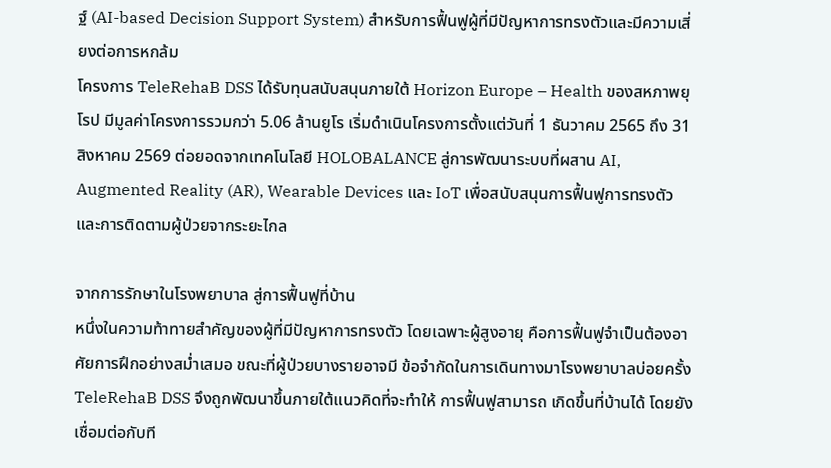ฐ์ (AI-based Decision Support System) สำหรับการฟื้นฟูผู้ที่มีปัญหาการทรงตัวและมีความเสี่ยงต่อการหกล้ม
โครงการ TeleRehaB DSS ได้รับทุนสนับสนุนภายใต้ Horizon Europe – Health ของสหภาพยุโรป มีมูลค่าโครงการรวมกว่า 5.06 ล้านยูโร เริ่มดำเนินโครงการตั้งแต่วันที่ 1 ธันวาคม 2565 ถึง 31 สิงหาคม 2569 ต่อยอดจากเทคโนโลยี HOLOBALANCE สู่การพัฒนาระบบที่ผสาน AI, Augmented Reality (AR), Wearable Devices และ IoT เพื่อสนับสนุนการฟื้นฟูการทรงตัวและการติดตามผู้ป่วยจากระยะไกล

จากการรักษาในโรงพยาบาล สู่การฟื้นฟูที่บ้าน
หนึ่งในความท้าทายสำคัญของผู้ที่มีปัญหาการทรงตัว โดยเฉพาะผู้สูงอายุ คือการฟื้นฟูจำเป็นต้องอาศัยการฝึกอย่างสม่ำเสมอ ขณะที่ผู้ป่วยบางรายอาจมี ข้อจำกัดในการเดินทางมาโรงพยาบาลบ่อยครั้ง
TeleRehaB DSS จึงถูกพัฒนาขึ้นภายใต้แนวคิดที่จะทำให้ การฟื้นฟูสามารถ เกิดขึ้นที่บ้านได้ โดยยังเชื่อมต่อกับที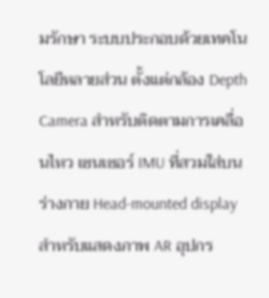มรักษา ระบบประกอบด้วยเทคโนโลยีหลายส่วน ตั้งแต่กล้อง Depth Camera สำหรับติดตามการเคลื่อนไหว เซนเซอร์ IMU ที่สวมใส่บนร่างกาย Head-mounted display สำหรับแสดงภาพ AR อุปกร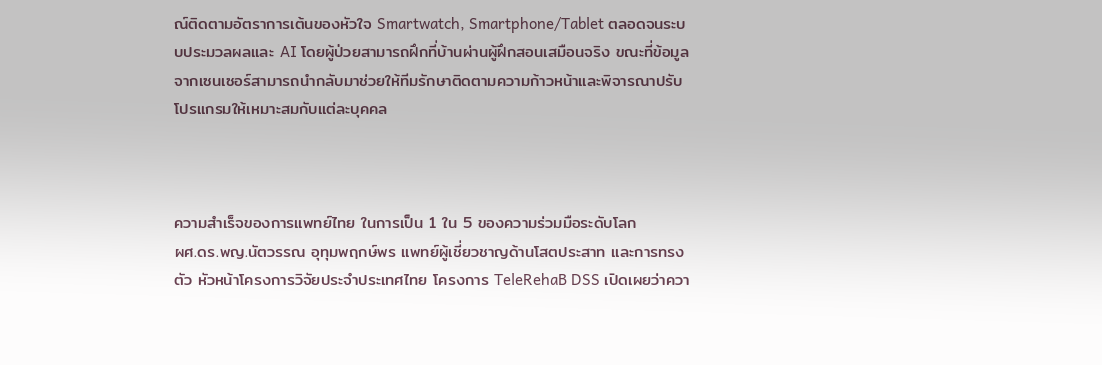ณ์ติดตามอัตราการเต้นของหัวใจ Smartwatch, Smartphone/Tablet ตลอดจนระบบประมวลผลและ AI โดยผู้ป่วยสามารถฝึกที่บ้านผ่านผู้ฝึกสอนเสมือนจริง ขณะที่ข้อมูลจากเซนเซอร์สามารถนำกลับมาช่วยให้ทีมรักษาติดตามความก้าวหน้าและพิจารณาปรับโปรแกรมให้เหมาะสมกับแต่ละบุคคล



ความสำเร็จของการแพทย์ไทย ในการเป็น 1 ใน 5 ของความร่วมมือระดับโลก
ผศ.ดร.พญ.นัตวรรณ อุทุมพฤกษ์พร แพทย์ผู้เชี่ยวชาญด้านโสตประสาท และการทรงตัว หัวหน้าโครงการวิจัยประจำประเทศไทย โครงการ TeleRehaB DSS เปิดเผยว่าควา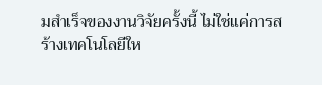มสำเร็จของงานวิจัยครั้งนี้ ไม่ใช่แค่การสร้างเทคโนโลยีให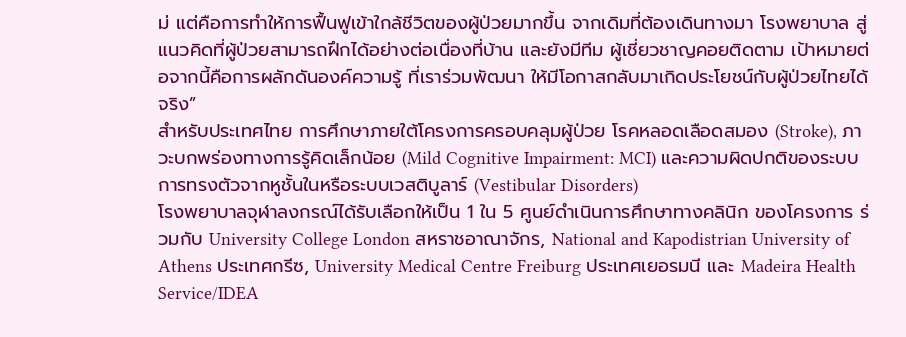ม่ แต่คือการทำให้การฟื้นฟูเข้าใกล้ชีวิตของผู้ป่วยมากขึ้น จากเดิมที่ต้องเดินทางมา โรงพยาบาล สู่แนวคิดที่ผู้ป่วยสามารถฝึกได้อย่างต่อเนื่องที่บ้าน และยังมีทีม ผู้เชี่ยวชาญคอยติดตาม เป้าหมายต่อจากนี้คือการผลักดันองค์ความรู้ ที่เราร่วมพัฒนา ให้มีโอกาสกลับมาเกิดประโยชน์กับผู้ป่วยไทยได้จริง”
สำหรับประเทศไทย การศึกษาภายใต้โครงการครอบคลุมผู้ป่วย โรคหลอดเลือดสมอง (Stroke), ภาวะบกพร่องทางการรู้คิดเล็กน้อย (Mild Cognitive Impairment: MCI) และความผิดปกติของระบบการทรงตัวจากหูชั้นในหรือระบบเวสติบูลาร์ (Vestibular Disorders)
โรงพยาบาลจุฬาลงกรณ์ได้รับเลือกให้เป็น 1 ใน 5 ศูนย์ดำเนินการศึกษาทางคลินิก ของโครงการ ร่วมกับ University College London สหราชอาณาจักร, National and Kapodistrian University of Athens ประเทศกรีซ, University Medical Centre Freiburg ประเทศเยอรมนี และ Madeira Health Service/IDEA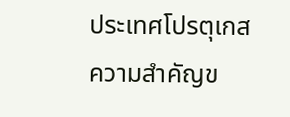ประเทศโปรตุเกส
ความสำคัญข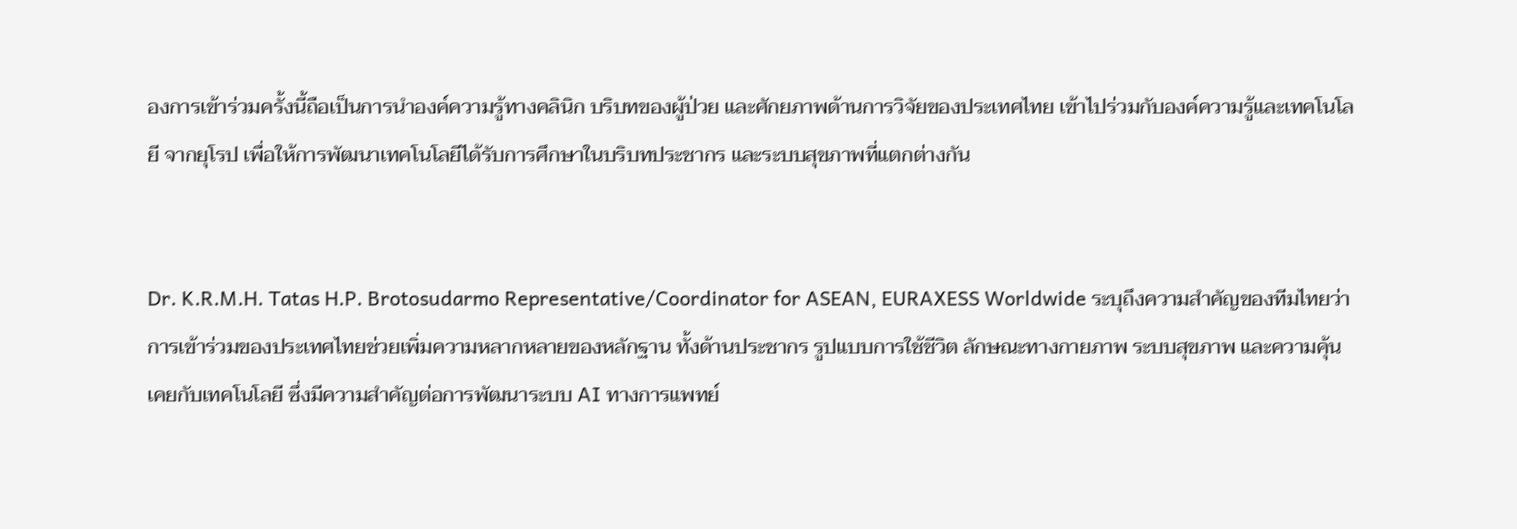องการเข้าร่วมครั้งนี้ถือเป็นการนำองค์ความรู้ทางคลินิก บริบทของผู้ป่วย และศักยภาพด้านการวิจัยของประเทศไทย เข้าไปร่วมกับองค์ความรู้และเทคโนโลยี จากยุโรป เพื่อให้การพัฒนาเทคโนโลยีได้รับการศึกษาในบริบทประชากร และระบบสุขภาพที่แตกต่างกัน


Dr. K.R.M.H. Tatas H.P. Brotosudarmo Representative/Coordinator for ASEAN, EURAXESS Worldwide ระบุถึงความสำคัญของทีมไทยว่า การเข้าร่วมของประเทศไทยช่วยเพิ่มความหลากหลายของหลักฐาน ทั้งด้านประชากร รูปแบบการใช้ชีวิต ลักษณะทางกายภาพ ระบบสุขภาพ และความคุ้นเคยกับเทคโนโลยี ซึ่งมีความสำคัญต่อการพัฒนาระบบ AI ทางการแพทย์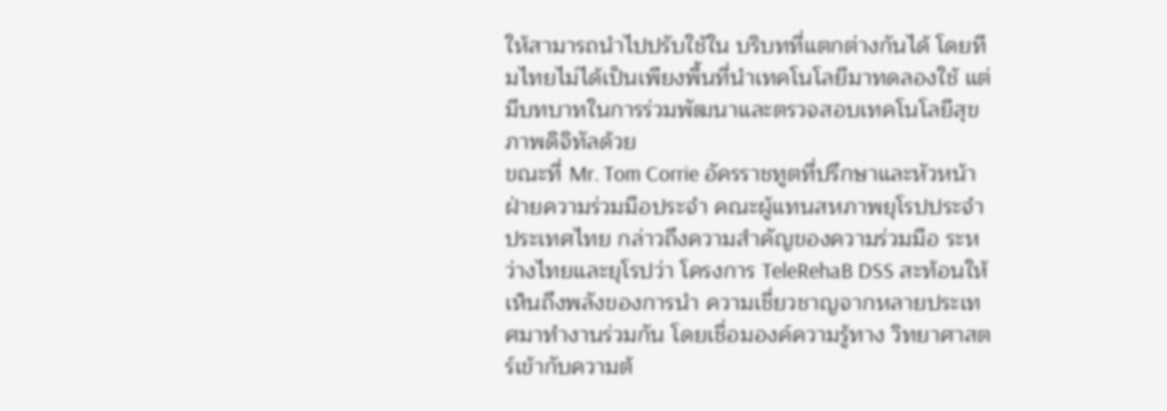ให้สามารถนำไปปรับใช้ใน บริบทที่แตกต่างกันได้ โดยทีมไทยไม่ได้เป็นเพียงพื้นที่นำเทคโนโลยีมาทดลองใช้ แต่มีบทบาทในการร่วมพัฒนาและตรวจสอบเทคโนโลยีสุขภาพดิจิทัลด้วย
ขณะที่ Mr. Tom Corrie อัครราชทูตที่ปรึกษาและหัวหน้าฝ่ายความร่วมมือประจำ คณะผู้แทนสหภาพยุโรปประจำประเทศไทย กล่าวถึงความสำคัญของความร่วมมือ ระหว่างไทยและยุโรปว่า โครงการ TeleRehaB DSS สะท้อนให้เห็นถึงพลังของการนำ ความเชี่ยวชาญจากหลายประเทศมาทำงานร่วมกัน โดยเชื่อมองค์ความรู้ทาง วิทยาศาสตร์เข้ากับความต้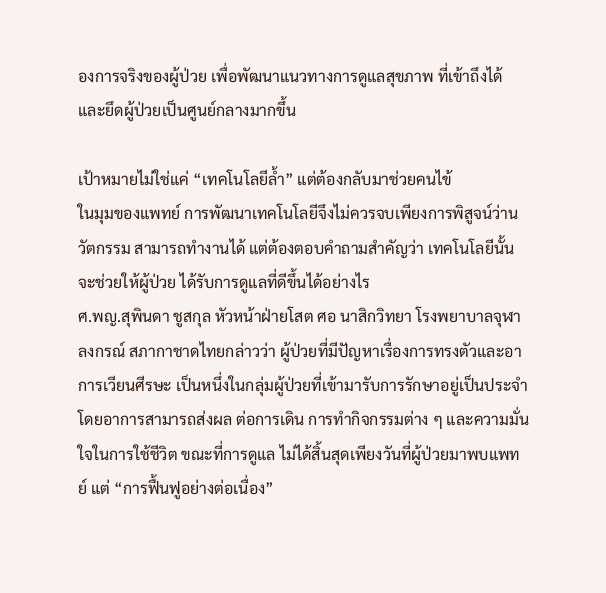องการจริงของผู้ป่วย เพื่อพัฒนาแนวทางการดูแลสุขภาพ ที่เข้าถึงได้และยึดผู้ป่วยเป็นศูนย์กลางมากขึ้น

เป้าหมายไม่ใช่แค่ “เทคโนโลยีล้ำ” แต่ต้องกลับมาช่วยคนไข้
ในมุมของแพทย์ การพัฒนาเทคโนโลยีจึงไม่ควรจบเพียงการพิสูจน์ว่านวัตกรรม สามารถทำงานได้ แต่ต้องตอบคำถามสำคัญว่า เทคโนโลยีนั้นจะช่วยให้ผู้ป่วย ได้รับการดูแลที่ดีขึ้นได้อย่างไร
ศ.พญ.สุพินดา ชูสกุล หัวหน้าฝ่ายโสต ศอ นาสิกวิทยา โรงพยาบาลจุฬาลงกรณ์ สภากาชาดไทยกล่าวว่า ผู้ป่วยที่มีปัญหาเรื่องการทรงตัวและอาการเวียนศีรษะ เป็นหนึ่งในกลุ่มผู้ป่วยที่เข้ามารับการรักษาอยู่เป็นประจำ โดยอาการสามารถส่งผล ต่อการเดิน การทำกิจกรรมต่าง ๆ และความมั่นใจในการใช้ชีวิต ขณะที่การดูแล ไม่ได้สิ้นสุดเพียงวันที่ผู้ป่วยมาพบแพทย์ แต่ “การฟื้นฟูอย่างต่อเนื่อง”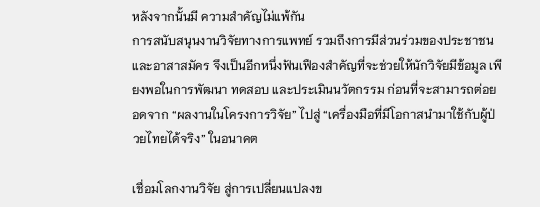หลังจากนั้นมี ความสำคัญไม่แพ้กัน
การสนับสนุนงานวิจัยทางการแพทย์ รวมถึงการมีส่วนร่วมของประชาชน และอาสาสมัคร จึงเป็นอีกหนึ่งฟันเฟืองสำคัญที่จะช่วยให้นักวิจัยมีข้อมูล เพียงพอในการพัฒนา ทดสอบ และประเมินนวัตกรรม ก่อนที่จะสามารถต่อยอดจาก “ผลงานในโครงการวิจัย” ไปสู่ “เครื่องมือที่มีโอกาสนำมาใช้กับผู้ป่วยไทยได้จริง” ในอนาคต

เชื่อมโลกงานวิจัย สู่การเปลี่ยนแปลงข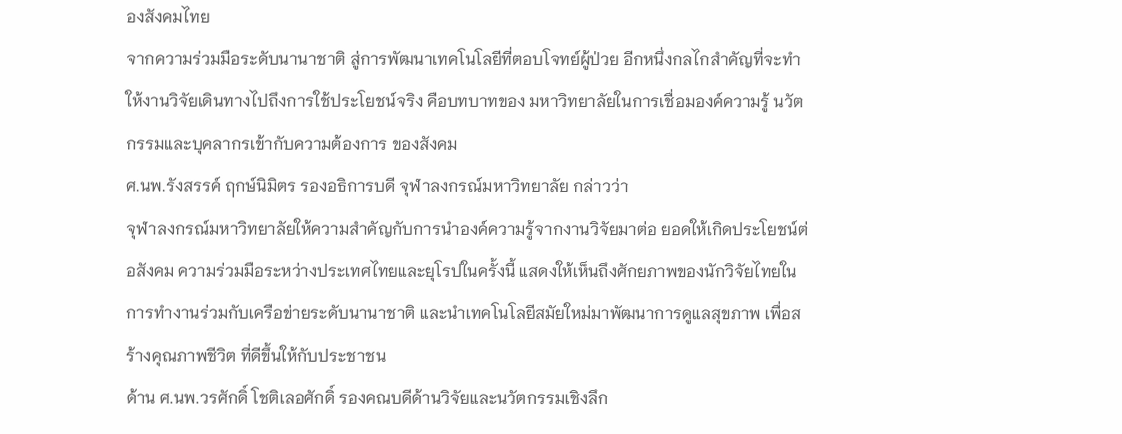องสังคมไทย
จากความร่วมมือระดับนานาชาติ สู่การพัฒนาเทคโนโลยีที่ตอบโจทย์ผู้ป่วย อีกหนึ่งกลไกสำคัญที่จะทำให้งานวิจัยเดินทางไปถึงการใช้ประโยชน์จริง คือบทบาทของ มหาวิทยาลัยในการเชื่อมองค์ความรู้ นวัตกรรมและบุคลากรเข้ากับความต้องการ ของสังคม
ศ.นพ.รังสรรค์ ฤกษ์นิมิตร รองอธิการบดี จุฬาลงกรณ์มหาวิทยาลัย กล่าวว่า
จุฬาลงกรณ์มหาวิทยาลัยให้ความสำคัญกับการนำองค์ความรู้จากงานวิจัยมาต่อ ยอดให้เกิดประโยชน์ต่อสังคม ความร่วมมือระหว่างประเทศไทยและยุโรปในครั้งนี้ แสดงให้เห็นถึงศักยภาพของนักวิจัยไทยในการทำงานร่วมกับเครือข่ายระดับนานาชาติ และนำเทคโนโลยีสมัยใหม่มาพัฒนาการดูแลสุขภาพ เพื่อสร้างคุณภาพชีวิต ที่ดีขึ้นให้กับประชาชน
ด้าน ศ.นพ.วรศักดิ์ โชติเลอศักดิ์ รองคณบดีด้านวิจัยและนวัตกรรมเชิงลึก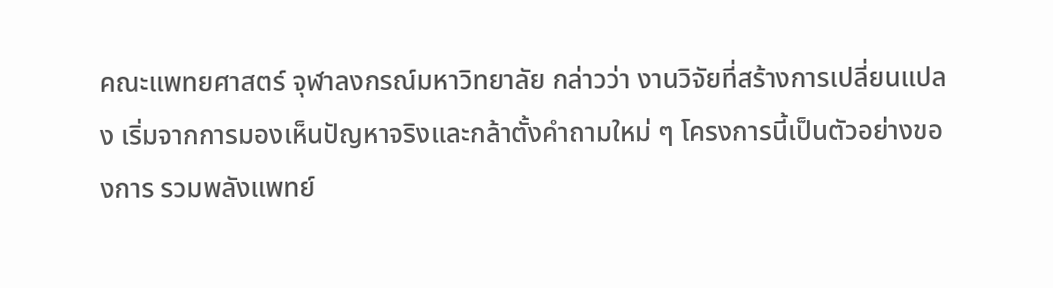คณะแพทยศาสตร์ จุฬาลงกรณ์มหาวิทยาลัย กล่าวว่า งานวิจัยที่สร้างการเปลี่ยนแปลง เริ่มจากการมองเห็นปัญหาจริงและกล้าตั้งคำถามใหม่ ๆ โครงการนี้เป็นตัวอย่างของการ รวมพลังแพทย์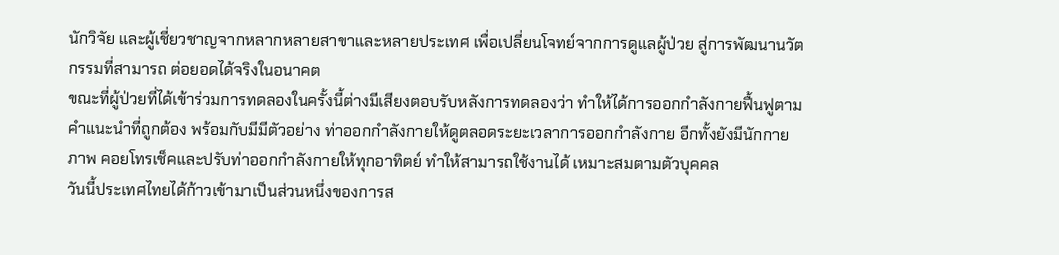นักวิจัย และผู้เชี่ยวชาญจากหลากหลายสาขาและหลายประเทศ เพื่อเปลี่ยนโจทย์จากการดูแลผู้ป่วย สู่การพัฒนานวัตกรรมที่สามารถ ต่อยอดได้จริงในอนาคต
ขณะที่ผู้ป่วยที่ได้เข้าร่วมการทดลองในครั้งนี้ต่างมีเสียงตอบรับหลังการทดลองว่า ทำให้ได้การออกกำลังกายฟื้นฟูตามคำแนะนำที่ถูกต้อง พร้อมกับมีมีตัวอย่าง ท่าออกกำลังกายให้ดูตลอดระยะเวลาการออกกำลังกาย อีกทั้งยังมีนักกายภาพ คอยโทรเช็คและปรับท่าออกกำลังกายให้ทุกอาทิตย์ ทำให้สามารถใช้งานได้ เหมาะสมตามตัวบุคคล
วันนี้ประเทศไทยได้ก้าวเข้ามาเป็นส่วนหนึ่งของการส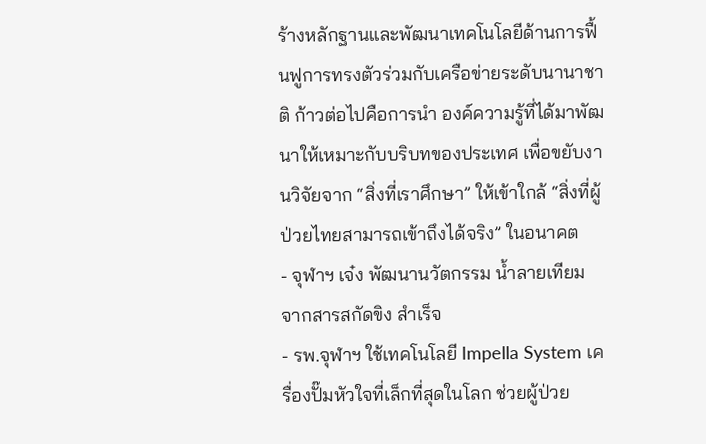ร้างหลักฐานและพัฒนาเทคโนโลยีด้านการฟื้นฟูการทรงตัวร่วมกับเครือข่ายระดับนานาชาติ ก้าวต่อไปคือการนำ องค์ความรู้ที่ได้มาพัฒนาให้เหมาะกับบริบทของประเทศ เพื่อขยับงานวิจัยจาก “สิ่งที่เราศึกษา” ให้เข้าใกล้ “สิ่งที่ผู้ป่วยไทยสามารถเข้าถึงได้จริง” ในอนาคต
- จุฬาฯ เจ๋ง พัฒนานวัตกรรม น้ำลายเทียม จากสารสกัดขิง สำเร็จ
- รพ.จุฬาฯ ใช้เทคโนโลยี Impella System เครื่องปั๊มหัวใจที่เล็กที่สุดในโลก ช่วยผู้ป่วย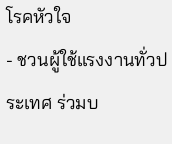โรคหัวใจ
- ชวนผู้ใช้แรงงานทั่วประเทศ ร่วมบ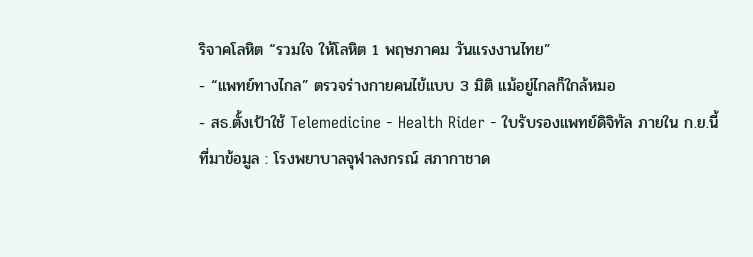ริจาคโลหิต “รวมใจ ให้โลหิต 1 พฤษภาคม วันแรงงานไทย”
- “แพทย์ทางไกล” ตรวจร่างกายคนไข้แบบ 3 มิติ แม้อยู่ไกลก็ใกล้หมอ
- สธ.ตั้งเป้าใช้ Telemedicine - Health Rider - ใบรับรองแพทย์ดิจิทัล ภายใน ก.ย.นี้
ที่มาข้อมูล : โรงพยาบาลจุฬาลงกรณ์ สภากาชาด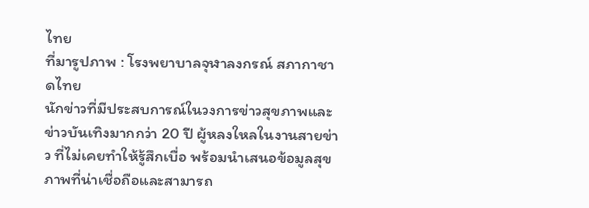ไทย
ที่มารูปภาพ : โรงพยาบาลจุฬาลงกรณ์ สภากาชาดไทย
นักข่าวที่มีประสบการณ์ในวงการข่าวสุขภาพและข่าวบันเทิงมากกว่า 20 ปี ผู้หลงใหลในงานสายข่าว ที่ไม่เคยทำให้รู้สึกเบื่อ พร้อมนำเสนอข้อมูลสุขภาพที่น่าเชื่อถือและสามารถ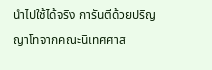นำไปใช้ได้จริง การันตีด้วยปริญญาโทจากคณะนิเทศศาส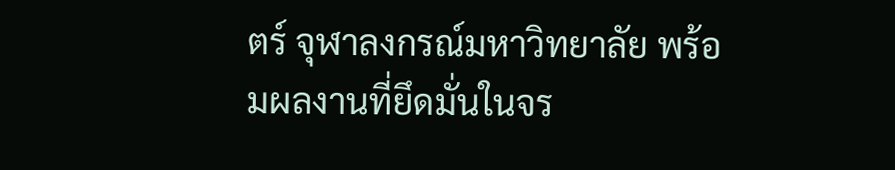ตร์ จุฬาลงกรณ์มหาวิทยาลัย พร้อมผลงานที่ยึดมั่นในจร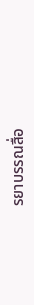รยาบรรณสื่อ